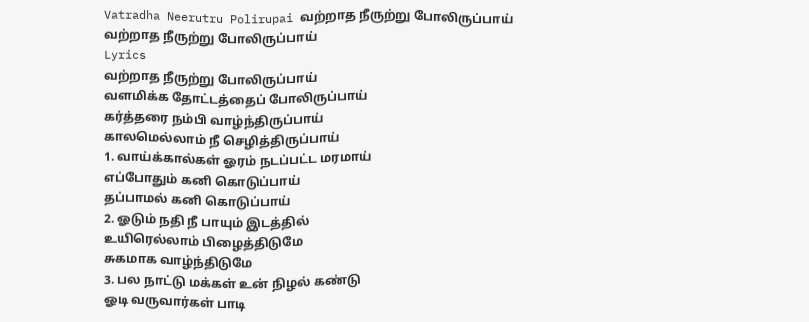Vatradha Neerutru Polirupai வற்றாத நீருற்று போலிருப்பாய்
வற்றாத நீருற்று போலிருப்பாய்
Lyrics
வற்றாத நீருற்று போலிருப்பாய்
வளமிக்க தோட்டத்தைப் போலிருப்பாய்
கர்த்தரை நம்பி வாழ்ந்திருப்பாய்
காலமெல்லாம் நீ செழித்திருப்பாய்
1. வாய்க்கால்கள் ஓரம் நடப்பட்ட மரமாய்
எப்போதும் கனி கொடுப்பாய்
தப்பாமல் கனி கொடுப்பாய்
2. ஓடும் நதி நீ பாயும் இடத்தில்
உயிரெல்லாம் பிழைத்திடுமே
சுகமாக வாழ்ந்திடுமே
3. பல நாட்டு மக்கள் உன் நிழல் கண்டு
ஓடி வருவார்கள் பாடி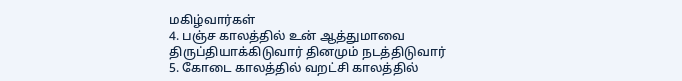மகிழ்வார்கள்
4. பஞ்ச காலத்தில் உன் ஆத்துமாவை
திருப்தியாக்கிடுவார் தினமும் நடத்திடுவார்
5. கோடை காலத்தில் வறட்சி காலத்தில்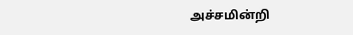அச்சமின்றி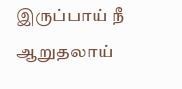இருப்பாய் நீ
ஆறுதலாய்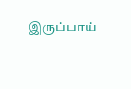இருப்பாய்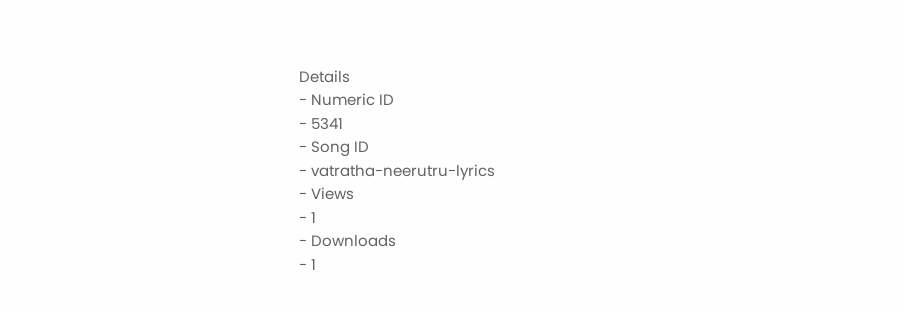Details
- Numeric ID
- 5341
- Song ID
- vatratha-neerutru-lyrics
- Views
- 1
- Downloads
- 1